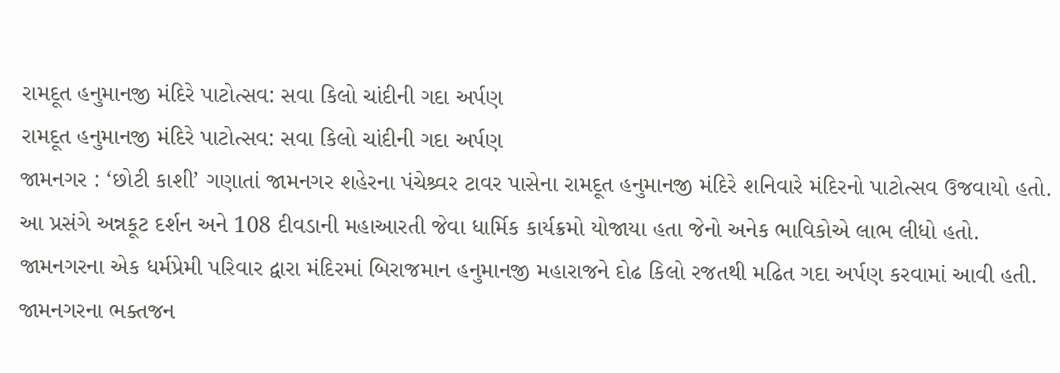રામદૂત હનુમાનજી મંદિરે પાટોત્સવ: સવા કિલો ચાંદીની ગદા અર્પણ
રામદૂત હનુમાનજી મંદિરે પાટોત્સવ: સવા કિલો ચાંદીની ગદા અર્પણ
જામનગર : ‘છોટી કાશી’ ગણાતાં જામનગર શહેરના પંચેશ્ર્વર ટાવર પાસેના રામદૂત હનુમાનજી મંદિરે શનિવારે મંદિરનો પાટોત્સવ ઉજવાયો હતો. આ પ્રસંગે અન્નકૂટ દર્શન અને 108 દીવડાની મહાઆરતી જેવા ધાર્મિક કાર્યક્રમો યોજાયા હતા જેનો અનેક ભાવિકોએ લાભ લીધો હતો. જામનગરના એક ધર્મપ્રેમી પરિવાર દ્વારા મંદિરમાં બિરાજમાન હનુમાનજી મહારાજને દોઢ કિલો રજતથી મઢિત ગદા અર્પણ કરવામાં આવી હતી. જામનગરના ભક્તજન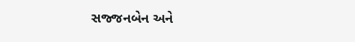સજ્જનબેન અને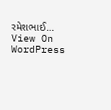રમેશભાઈ…
View On WordPress